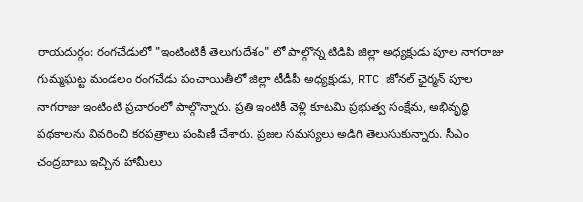రాయదుర్గం: రంగచేడులో "ఇంటింటికీ తెలుగుదేశం" లో పాల్గొన్న టిడిపి జిల్లా అధ్యక్షుడు పూల నాగరాజు
గుమ్మఘట్ట మండలం రంగచేడు పంచాయితీలో జిల్లా టీడీపీ అధ్యక్షుడు, RTC జోనల్ ఛైర్మన్ పూల నాగరాజు ఇంటింటి ప్రచారంలో పాల్గొన్నారు. ప్రతి ఇంటికీ వెళ్లి కూటమి ప్రభుత్వ సంక్షేమ, అభివృద్ధి పథకాలను వివరించి కరపత్రాలు పంపిణీ చేశారు. ప్రజల సమస్యలు అడిగి తెలుసుకున్నారు. సీఎం చంద్రబాబు ఇచ్చిన హామీలు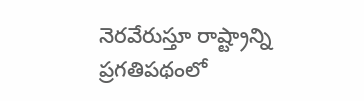నెరవేరుస్తూ రాష్ట్రాన్ని ప్రగతిపథంలో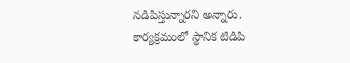నడిపిస్తున్నారని అన్నారు. కార్యక్రమంలో స్థానిక టిడిపి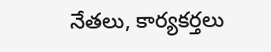నేతలు, కార్యకర్తలు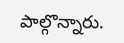పాల్గొన్నారు.